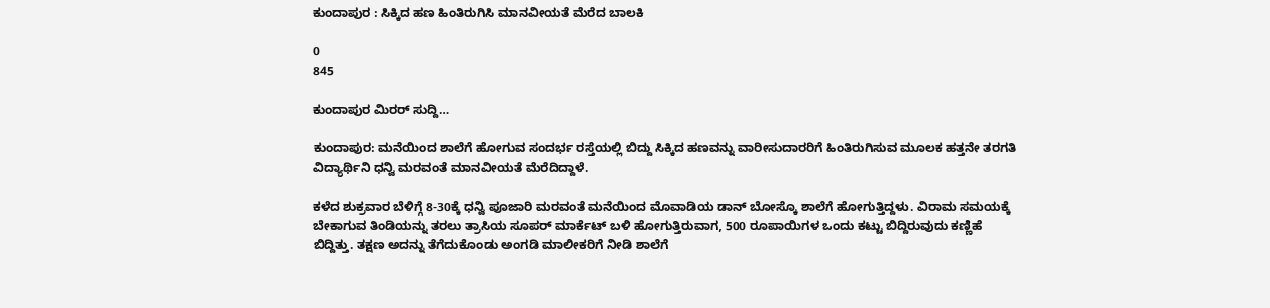ಕುಂದಾಪುರ : ಸಿಕ್ಕಿದ ಹಣ ಹಿಂತಿರುಗಿಸಿ ಮಾನವೀಯತೆ ಮೆರೆದ ಬಾಲಕಿ

0
845

ಕುಂದಾಪುರ ಮಿರರ್ ಸುದ್ದಿ…

ಕುಂದಾಪುರ: ಮನೆಯಿಂದ ಶಾಲೆಗೆ ಹೋಗುವ ಸಂದರ್ಭ ರಸ್ತೆಯಲ್ಲಿ ಬಿದ್ದು ಸಿಕ್ಕಿದ ಹಣವನ್ನು ವಾರೀಸುದಾರರಿಗೆ ಹಿಂತಿರುಗಿಸುವ ಮೂಲಕ ಹತ್ತನೇ ತರಗತಿ ವಿದ್ಯಾರ್ಥಿನಿ ಧನ್ವಿ ಮರವಂತೆ ಮಾನವೀಯತೆ ಮೆರೆದಿದ್ದಾಳೆ.

ಕಳೆದ ಶುಕ್ರವಾರ ಬೆಳಿಗ್ಗೆ 8-30ಕ್ಕೆ ಧನ್ವಿ ಪೂಜಾರಿ ಮರವಂತೆ ಮನೆಯಿಂದ ಮೊವಾಡಿಯ ಡಾನ್ ಬೋಸ್ಕೊ ಶಾಲೆಗೆ ಹೋಗುತ್ತಿದ್ದಳು. ವಿರಾಮ ಸಮಯಕ್ಕೆ ಬೇಕಾಗುವ ತಿಂಡಿಯನ್ನು ತರಲು ತ್ರಾಸಿಯ ಸೂಪರ್ ಮಾರ್ಕೆಟ್ ಬಳಿ ಹೋಗುತ್ತಿರುವಾಗ, 500 ರೂಪಾಯಿಗಳ ಒಂದು ಕಟ್ಟು ಬಿದ್ದಿರುವುದು ಕಣ್ಣಿಹೆ ಬಿದ್ದಿತ್ತು. ತಕ್ಷಣ ಅದನ್ನು ತೆಗೆದುಕೊಂಡು ಅಂಗಡಿ ಮಾಲೀಕರಿಗೆ ನೀಡಿ ಶಾಲೆಗೆ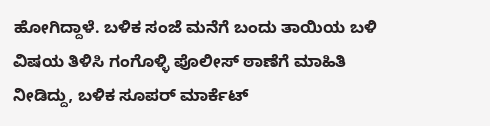ಹೋಗಿದ್ದಾಳೆ. ಬಳಿಕ ಸಂಜೆ ಮನೆಗೆ ಬಂದು ತಾಯಿಯ ಬಳಿ ವಿಷಯ ತಿಳಿಸಿ ಗಂಗೊಳ್ಳಿ ಪೊಲೀಸ್ ಠಾಣೆಗೆ ಮಾಹಿತಿ ನೀಡಿದ್ದು, ಬಳಿಕ ಸೂಪರ್ ಮಾರ್ಕೆಟ್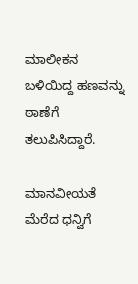ಮಾಲೀಕನ ಬಳಿಯಿದ್ದ ಹಣವನ್ನು ಠಾಣೆಗೆ ತಲುಪಿಸಿದ್ದಾರೆ.

ಮಾನವೀಯತೆ ಮೆರೆದ ಧನ್ವಿಗೆ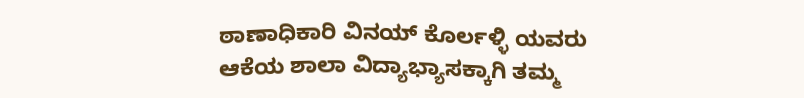ಠಾಣಾಧಿಕಾರಿ ವಿನಯ್ ಕೊರ್ಲಳ್ಳಿ ಯವರು ಆಕೆಯ ಶಾಲಾ ವಿದ್ಯಾಭ್ಯಾಸಕ್ಕಾಗಿ ತಮ್ಮ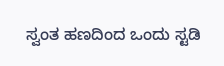ಸ್ವಂತ ಹಣದಿಂದ ಒಂದು ಸ್ಟಡಿ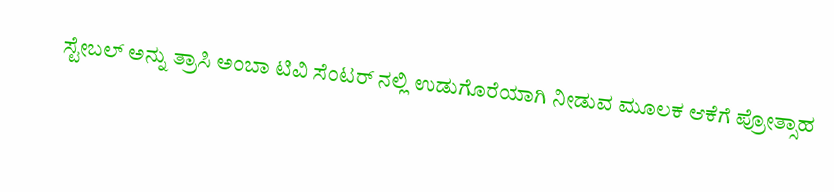ಸ್ಟೇಬಲ್ ಅನ್ನು ತ್ರಾಸಿ ಅಂಬಾ ಟಿವಿ ಸೆಂಟರ್ ನಲ್ಲಿ ಉಡುಗೊರೆಯಾಗಿ ನೀಡುವ ಮೂಲಕ ಆಕೆಗೆ ಪ್ರೋತ್ಸಾಹ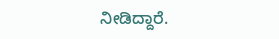ನೀಡಿದ್ದಾರೆ.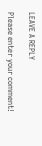LEAVE A REPLY

Please enter your comment!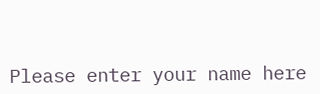Please enter your name here